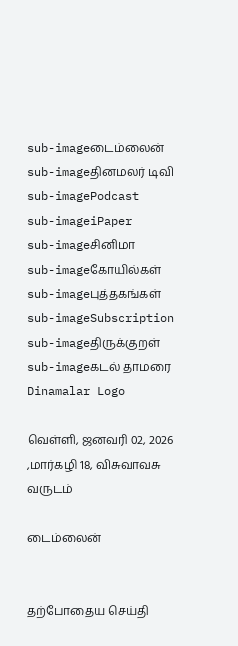sub-imageடைம்லைன்
sub-imageதினமலர் டிவி
sub-imagePodcast
sub-imageiPaper
sub-imageசினிமா
sub-imageகோயில்கள்
sub-imageபுத்தகங்கள்
sub-imageSubscription
sub-imageதிருக்குறள்
sub-imageகடல் தாமரை
Dinamalar Logo

வெள்ளி, ஜனவரி 02, 2026 ,மார்கழி 18, விசுவாவசு வருடம்

டைம்லைன்


தற்போதைய செய்தி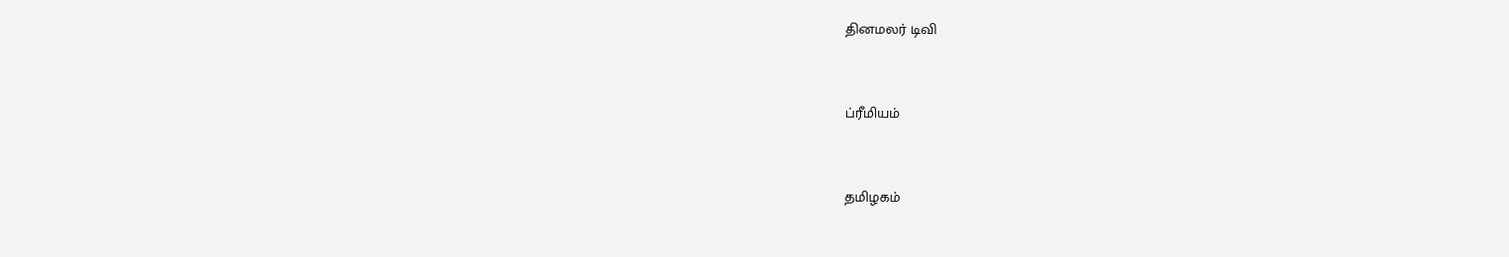தினமலர் டிவி


ப்ரீமியம்


தமிழகம்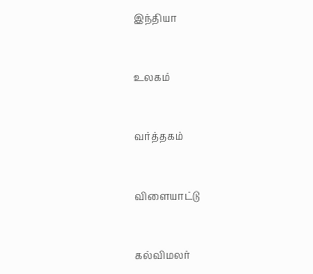இந்தியா


உலகம்


வர்த்தகம்


விளையாட்டு


கல்விமலர்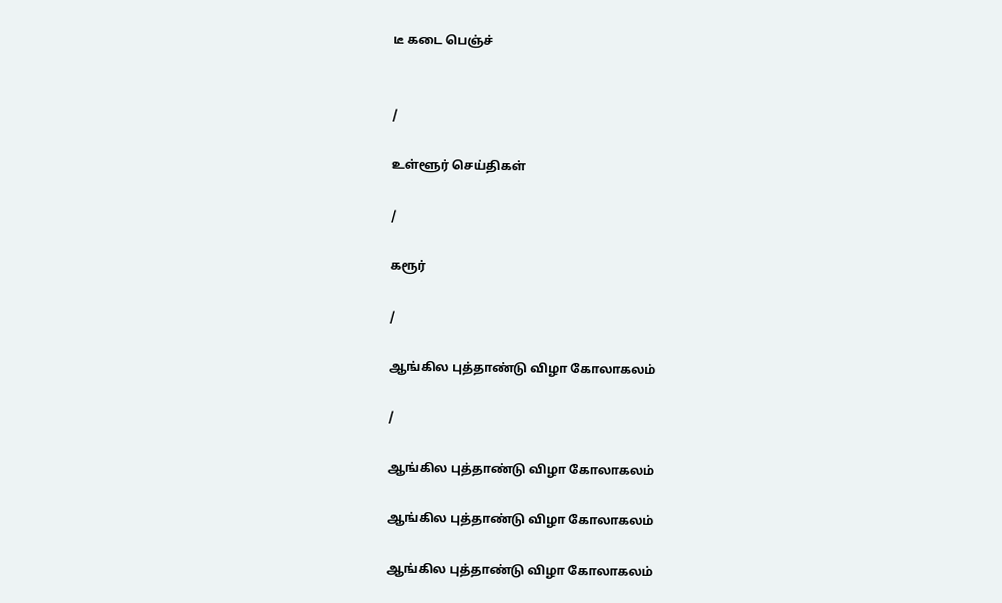டீ கடை பெஞ்ச்


/

உள்ளூர் செய்திகள்

/

கரூர்

/

ஆங்கில புத்தாண்டு விழா கோலாகலம்

/

ஆங்கில புத்தாண்டு விழா கோலாகலம்

ஆங்கில புத்தாண்டு விழா கோலாகலம்

ஆங்கில புத்தாண்டு விழா கோலாகலம்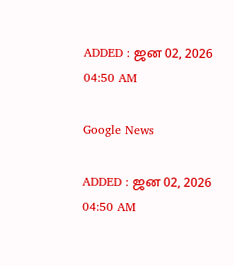ADDED : ஜன 02, 2026 04:50 AM

Google News

ADDED : ஜன 02, 2026 04:50 AM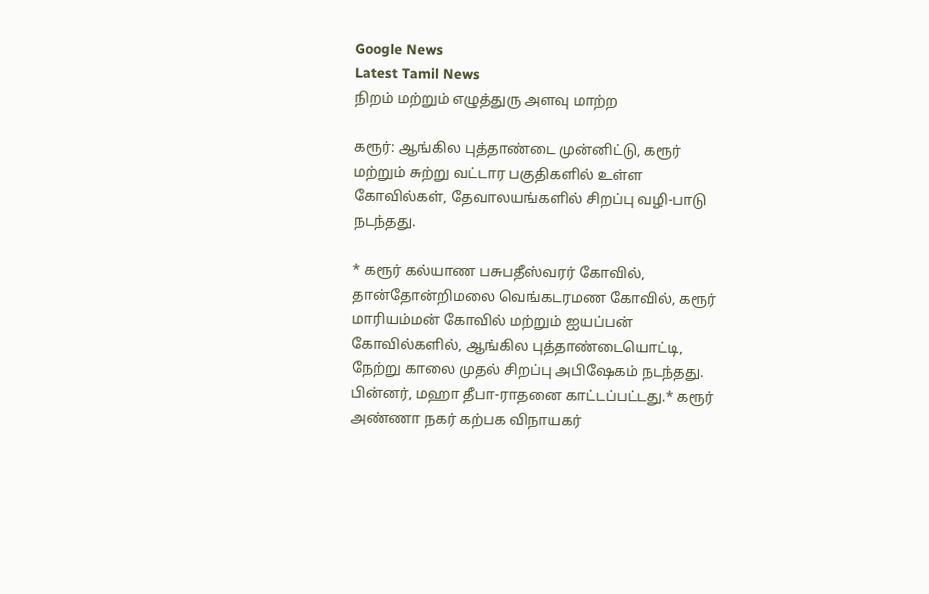Google News
Latest Tamil News
நிறம் மற்றும் எழுத்துரு அளவு மாற்ற

கரூர்: ஆங்கில புத்தாண்டை முன்னிட்டு, கரூர் மற்றும் சுற்று வட்டார பகுதிகளில் உள்ள கோவில்கள், தேவாலயங்களில் சிறப்பு வழி-பாடு நடந்தது.

* கரூர் கல்யாண பசுபதீஸ்வரர் கோவில், தான்தோன்றிமலை வெங்கடரமண கோவில், கரூர் மாரியம்மன் கோவில் மற்றும் ஐயப்பன் கோவில்களில், ஆங்கில புத்தாண்டையொட்டி, நேற்று காலை முதல் சிறப்பு அபிஷேகம் நடந்தது. பின்னர், மஹா தீபா-ராதனை காட்டப்பட்டது.* கரூர் அண்ணா நகர் கற்பக விநாயகர்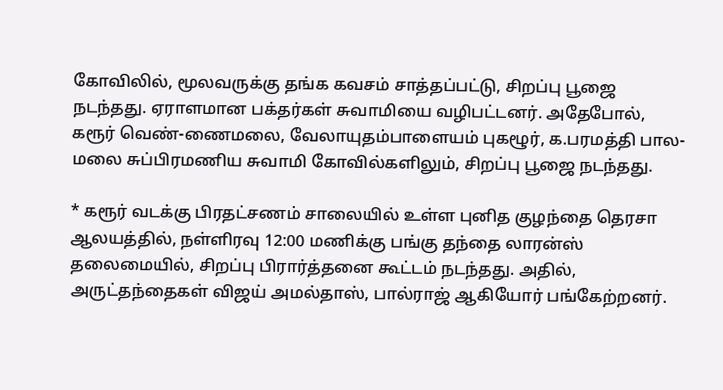கோவிலில், மூலவருக்கு தங்க கவசம் சாத்தப்பட்டு, சிறப்பு பூஜை நடந்தது. ஏராளமான பக்தர்கள் சுவாமியை வழிபட்டனர். அதேபோல், கரூர் வெண்-ணைமலை, வேலாயுதம்பாளையம் புகழூர், க.பரமத்தி பால-மலை சுப்பிரமணிய சுவாமி கோவில்களிலும், சிறப்பு பூஜை நடந்தது.

* கரூர் வடக்கு பிரதட்சணம் சாலையில் உள்ள புனித குழந்தை தெரசா ஆலயத்தில், நள்ளிரவு 12:00 மணிக்கு பங்கு தந்தை லாரன்ஸ் தலைமையில், சிறப்பு பிரார்த்தனை கூட்டம் நடந்தது. அதில், அருட்தந்தைகள் விஜய் அமல்தாஸ், பால்ராஜ் ஆகியோர் பங்கேற்றனர்.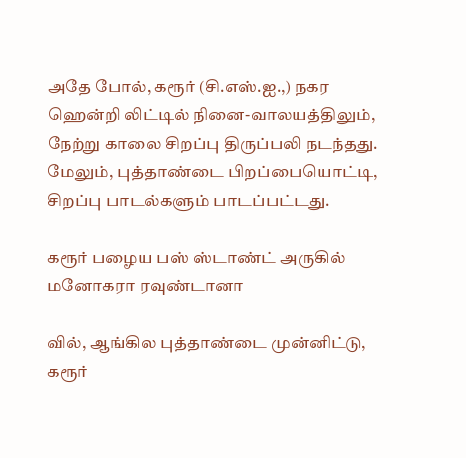அதே போல், கரூர் (சி.எஸ்.ஐ.,) நகர ஹென்றி லிட்டில் நினை-வாலயத்திலும், நேற்று காலை சிறப்பு திருப்பலி நடந்தது. மேலும், புத்தாண்டை பிறப்பையொட்டி, சிறப்பு பாடல்களும் பாடப்பட்டது.

கரூர் பழைய பஸ் ஸ்டாண்ட் அருகில் மனோகரா ரவுண்டானா

வில், ஆங்கில புத்தாண்டை முன்னிட்டு, கரூர்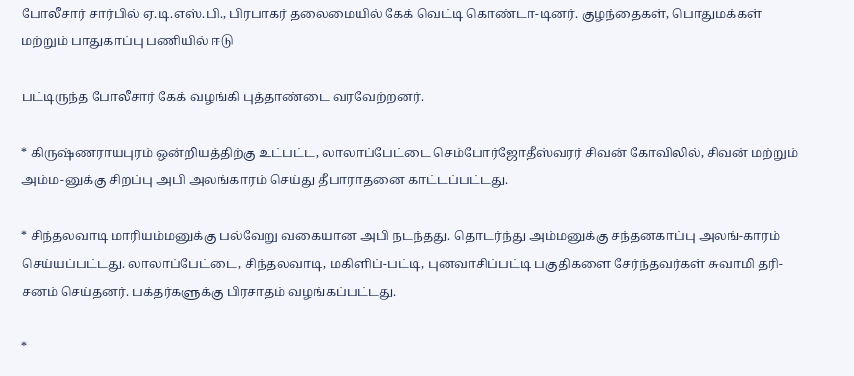போலீசார் சார்பில் ஏ.டி.எஸ்.பி., பிரபாகர் தலைமையில் கேக் வெட்டி கொண்டா-டினர். குழந்தைகள், பொதுமக்கள் மற்றும் பாதுகாப்பு பணியில் ஈடு

பட்டிருந்த போலீசார் கேக் வழங்கி புத்தாண்டை வரவேற்றனர்.

* கிருஷ்ணராயபுரம் ஒன்றியத்திற்கு உட்பட்ட, லாலாப்பேட்டை செம்போர்ஜோதீஸ்வரர் சிவன் கோவிலில், சிவன் மற்றும் அம்ம-னுக்கு சிறப்பு அபி அலங்காரம் செய்து தீபாராதனை காட்டப்பட்டது.

* சிந்தலவாடி மாரியம்மனுக்கு பல்வேறு வகையான அபி நடந்தது. தொடர்ந்து அம்மனுக்கு சந்தனகாப்பு அலங்-காரம் செய்யப்பட்டது. லாலாப்பேட்டை, சிந்தலவாடி, மகிளிப்-பட்டி, புனவாசிப்பட்டி பகுதிகளை சேர்ந்தவர்கள் சுவாமி தரி-சனம் செய்தனர். பக்தர்களுக்கு பிரசாதம் வழங்கப்பட்டது.

*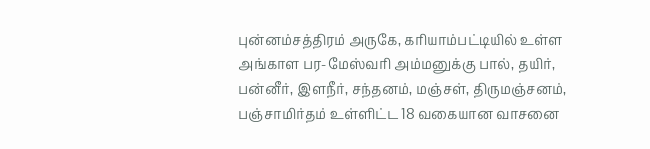புன்னம்சத்திரம் அருகே, கரியாம்பட்டியில் உள்ள அங்காள பர-மேஸ்வரி அம்மனுக்கு பால், தயிர், பன்னீர், இளநீர், சந்தனம், மஞ்சள், திருமஞ்சனம், பஞ்சாமிர்தம் உள்ளிட்ட 18 வகையான வாசனை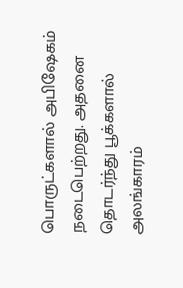பொருட்களால் அபிஷேகம் நடைபெற்றது. அதனை தொடர்ந்து பூக்களால் அலங்காரம்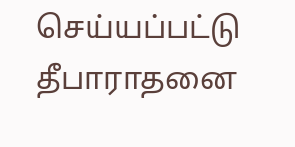செய்யப்பட்டு தீபாராதனை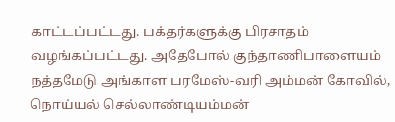காட்டப்பட்டது. பக்தர்களுக்கு பிரசாதம் வழங்கப்பட்டது. அதேபோல் குந்தாணிபாளையம் நத்தமேடு அங்காள பரமேஸ்-வரி அம்மன் கோவில், நொய்யல் செல்லாண்டியம்மன்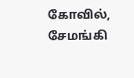கோவில், சேமங்கி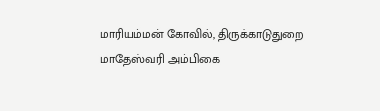மாரியம்மன் கோவில், திருக்காடுதுறை மாதேஸ்வரி அம்பிகை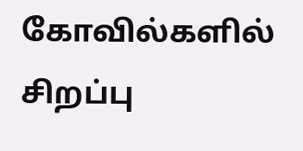கோவில்களில் சிறப்பு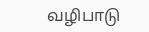வழிபாடு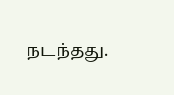நடந்தது.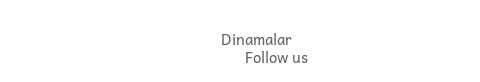Dinamalar
      Follow us